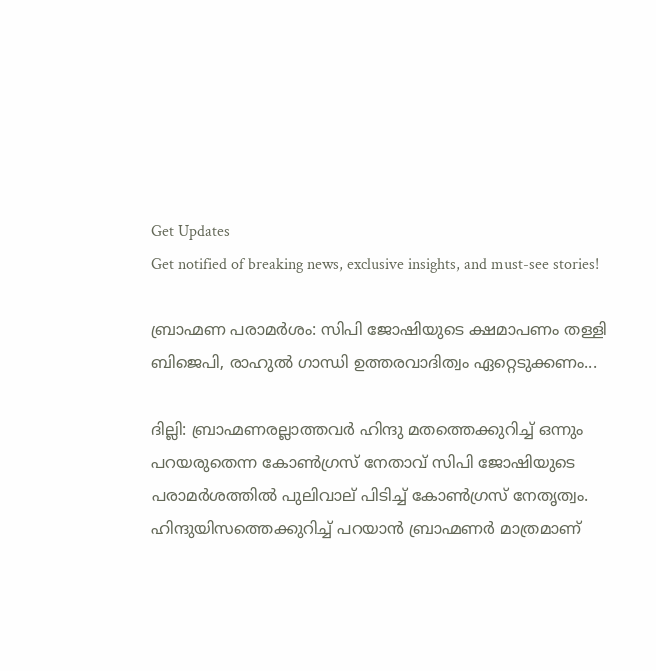Get Updates
Get notified of breaking news, exclusive insights, and must-see stories!

ബ്രാഹ്മണ പരാമർശം: സിപി ജോഷിയുടെ ക്ഷമാപണം തള്ളി ബിജെപി, രാഹുൽ ഗാന്ധി ഉത്തരവാദിത്വം ഏറ്റെടുക്കണം...

ദില്ലി: ബ്രാഹ്മണരല്ലാത്തവര്‍ ഹിന്ദു മതത്തെക്കുറിച്ച് ഒന്നും പറയരുതെന്ന കോൺഗ്രസ് നേതാവ് സിപി ജോഷിയുടെ പരാമർശത്തിൽ പുലിവാല് പിടിച്ച് കോൺഗ്രസ് നേതൃത്വം‌. ഹിന്ദുയിസത്തെക്കുറിച്ച് പറയാന്‍ ബ്രാഹ്മണര്‍ മാത്രമാണ്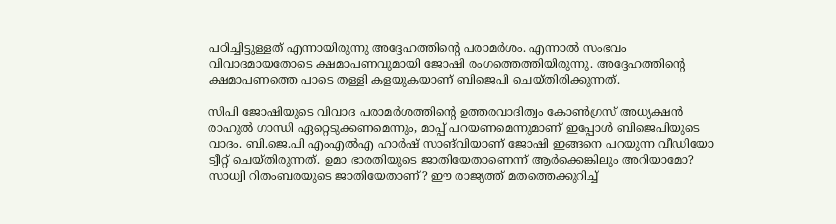പഠിച്ചിട്ടുള്ളത് എന്നായിരുന്നു അദ്ദേഹത്തിന്റെ പരാമർശം. എന്നാൽ സംഭവം വിവാദമായതോടെ ക്ഷമാപണവുമായി ജോഷി രംഗത്തെത്തിയിരുന്നു. അദ്ദേഹത്തിന്റെ ക്ഷമാപണത്തെ പാടെ തള്ളി കളയുകയാണ് ബിജെപി ചെയ്തിരിക്കുന്നത്.

സിപി ജോഷിയുടെ വിവാദ പരാമർശത്തിന്റെ ഉത്തരവാദിത്വം കോൺഗ്രസ് അധ്യക്ഷൻ രാഹുൽ ഗാന്ധി ഏറ്റെടുക്കണമെന്നും, മാപ്പ് പറയണമെന്നുമാണ് ഇപ്പോൾ ബിജെപിയുടെ വാദം. ബി.ജെ.പി എംഎല്‍എ ഹാര്‍ഷ് സാങ്‌വിയാണ് ജോഷി ഇങ്ങനെ പറയുന്ന വീഡിയോ ട്വീറ്റ് ചെയ്തിരുന്നത്. ഉമാ ഭാരതിയുടെ ജാതിയേതാണെന്ന് ആര്‍ക്കെങ്കിലും അറിയാമോ? സാധ്വി റിതംബരയുടെ ജാതിയേതാണ്? ഈ രാജ്യത്ത് മതത്തെക്കുറിച്ച്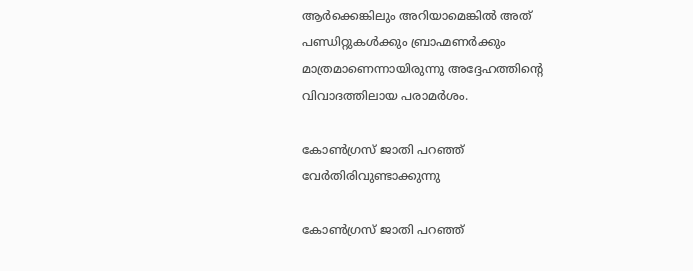ആര്‍ക്കെങ്കിലും അറിയാമെങ്കില്‍ അത് പണ്ഡിറ്റുകള്‍ക്കും ബ്രാഹ്മണര്‍ക്കും മാത്രമാണെന്നായിരുന്നു അദ്ദേഹത്തിന്റെ വിവാദത്തിലായ പരാമർശം.

കോൺഗ്രസ് ജാതി പറഞ്ഞ് വേർതിരിവുണ്ടാക്കുന്നു

കോൺഗ്രസ് ജാതി പറഞ്ഞ്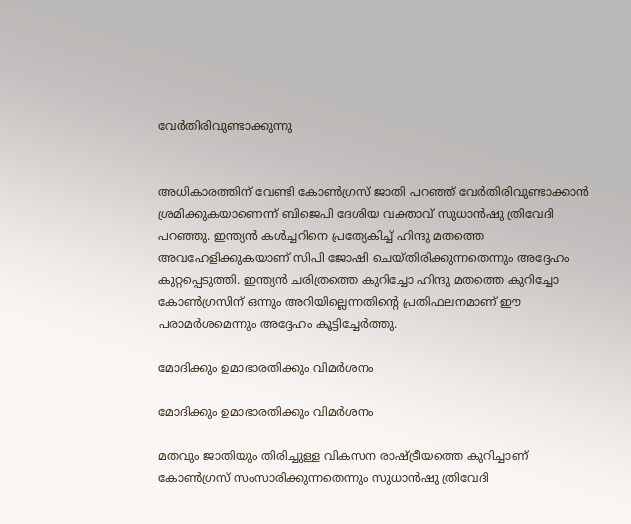വേർതിരിവുണ്ടാക്കുന്നു


അധികാരത്തിന് വേണ്ടി കോൺഗ്രസ് ജാതി പറഞ്ഞ് വേർതിരിവുണ്ടാക്കാൻ ശ്രമിക്കുകയാണെന്ന് ബിജെപി ദേശിയ വക്താവ് സുധാൻഷു ത്രിവേദി പറഞ്ഞു. ഇന്ത്യൻ കൾച്ചറിനെ പ്രത്യേകിച്ച് ഹിന്ദു മതത്തെ അവഹേളിക്കുകയാണ് സിപി ജോഷി ചെയ്തിരിക്കുന്നതെന്നും അദ്ദേഹം കുറ്റപ്പെടുത്തി. ഇന്ത്യൻ ചരിത്രത്തെ കുറിച്ചോ ഹിന്ദു മതത്തെ കുറിച്ചോ കോൺഗ്രസിന് ഒന്നും അറിയില്ലെന്നതിന്റെ പ്രതിഫലനമാണ് ഈ പരാമർശമെന്നും അദ്ദേഹം കൂട്ടിച്ചേർത്തു.

മോദിക്കും ഉമാഭാരതിക്കും വിമർശനം

മോദിക്കും ഉമാഭാരതിക്കും വിമർശനം

മതവും ജാതിയും തിരിച്ചുള്ള വികസന രാഷ്ട്രീയത്തെ കുറിച്ചാണ് കോൺഗ്രസ് സംസാരിക്കുന്നതെന്നും സുധാൻഷു ത്രിവേദി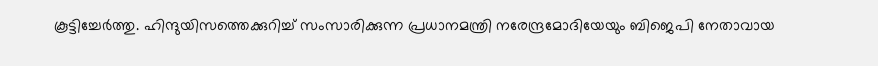കൂട്ടിച്ചേർത്തു. ഹിന്ദുയിസത്തെക്കുറിച്ച് സംസാരിക്കുന്ന പ്രധാനമന്ത്രി നരേന്ദ്രമോദിയേയും ബിജെപി നേതാവായ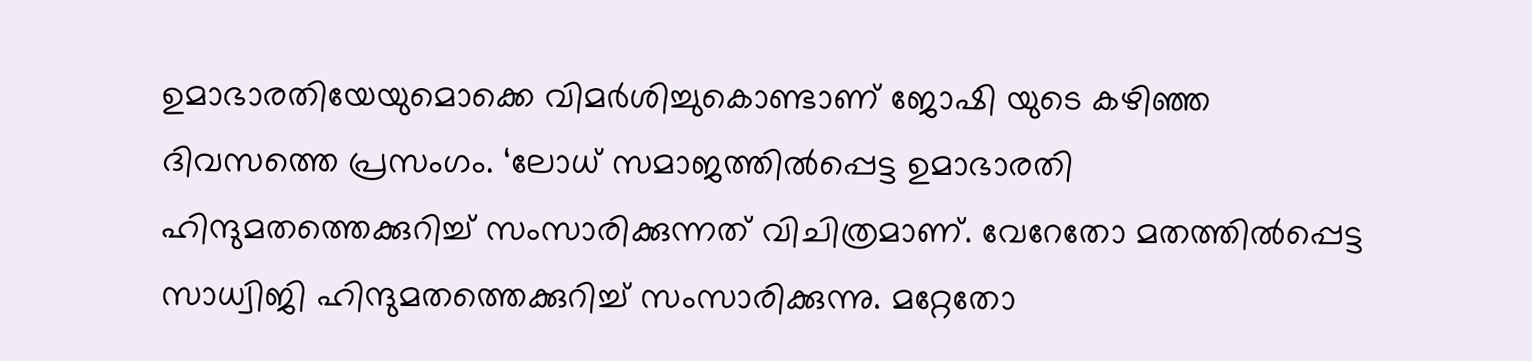ഉമാഭാരതിയേയുമൊക്കെ വിമര്‍ശിച്ചുകൊണ്ടാണ് ജോഷി യുടെ കഴിഞ്ഞ ദിവസത്തെ പ്രസംഗം. ‘ലോധ് സമാജത്തില്‍പ്പെട്ട ഉമാഭാരതി ഹിന്ദുമതത്തെക്കുറിച്ച് സംസാരിക്കുന്നത് വിചിത്രമാണ്. വേറേതോ മതത്തില്‍പ്പെട്ട സാധ്വിജി ഹിന്ദുമതത്തെക്കുറിച്ച് സംസാരിക്കുന്നു. മറ്റേതോ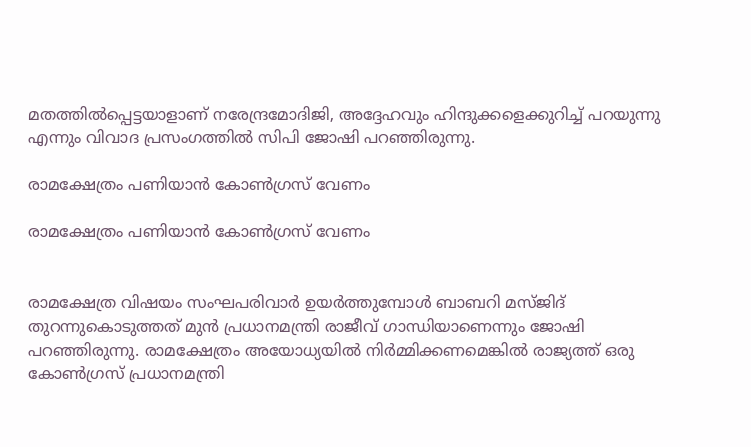മതത്തില്‍പ്പെട്ടയാളാണ് നരേന്ദ്രമോദിജി, അദ്ദേഹവും ഹിന്ദുക്കളെക്കുറിച്ച് പറയുന്നു എന്നും വിവാദ പ്രസംഗത്തിൽ സിപി ജോഷി പറഞ്ഞിരുന്നു.

രാമക്ഷേത്രം പണിയാൻ കോൺഗ്രസ് വേണം

രാമക്ഷേത്രം പണിയാൻ കോൺഗ്രസ് വേണം


രാമക്ഷേത്ര വിഷയം സംഘപരിവാര്‍ ഉയര്‍ത്തുമ്പോള്‍ ബാബറി മസ്ജിദ് തുറന്നുകൊടുത്തത് മുന്‍ പ്രധാനമന്ത്രി രാജീവ് ഗാന്ധിയാണെന്നും ജോഷി പറഞ്ഞിരുന്നു. രാമക്ഷേത്രം അയോധ്യയില്‍ നിര്‍മ്മിക്കണമെങ്കില്‍ രാജ്യത്ത് ഒരു കോണ്‍ഗ്രസ് പ്രധാനമന്ത്രി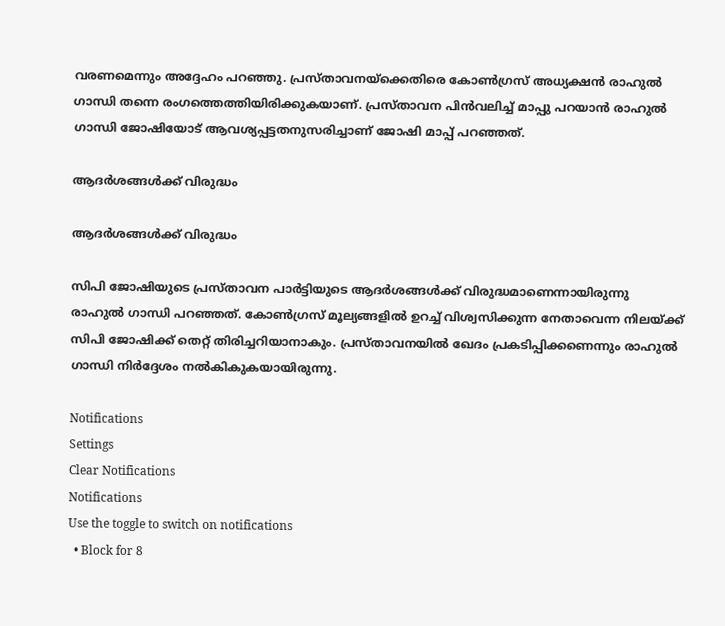വരണമെന്നും അദ്ദേഹം പറഞ്ഞു. പ്രസ്താവനയ്‌ക്കെതിരെ കോണ്‍ഗ്രസ് അധ്യക്ഷന്‍ രാഹുല്‍ ഗാന്ധി തന്നെ രംഗത്തെത്തിയിരിക്കുകയാണ്. പ്രസ്താവന പിന്‍വലിച്ച് മാപ്പു പറയാന്‍ രാഹുല്‍ ഗാന്ധി ജോഷിയോട് ആവശ്യപ്പട്ടതനുസരിച്ചാണ് ജോഷി മാപ്പ് പറഞ്ഞത്.

ആദർശങ്ങൾക്ക് വിരുദ്ധം

ആദർശങ്ങൾക്ക് വിരുദ്ധം

സിപി ജോഷിയുടെ പ്രസ്താവന പാര്‍ട്ടിയുടെ ആദര്‍ശങ്ങള്‍ക്ക് വിരുദ്ധമാണെന്നായിരുന്നു രാഹുൽ ഗാന്ധി പറഞ്ഞത്. കോണ്‍ഗ്രസ് മൂല്യങ്ങളില്‍ ഉറച്ച് വിശ്വസിക്കുന്ന നേതാവെന്ന നിലയ്ക്ക് സിപി ജോഷിക്ക് തെറ്റ് തിരിച്ചറിയാനാകും. പ്രസ്താവനയില്‍ ഖേദം പ്രകടിപ്പിക്കണെന്നും രാഹുല്‍ ഗാന്ധി നിര്‍ദ്ദേശം നല്‍കികുകയായിരുന്നു.

Notifications
Settings
Clear Notifications
Notifications
Use the toggle to switch on notifications
  • Block for 8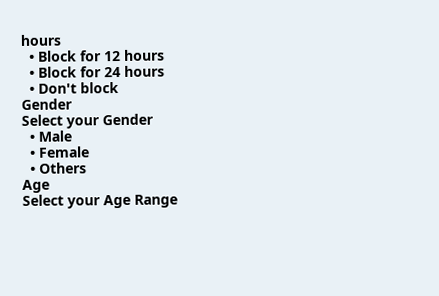hours
  • Block for 12 hours
  • Block for 24 hours
  • Don't block
Gender
Select your Gender
  • Male
  • Female
  • Others
Age
Select your Age Range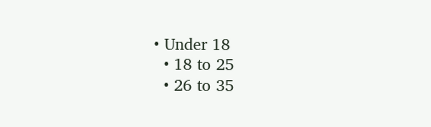• Under 18
  • 18 to 25
  • 26 to 35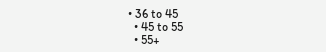• 36 to 45
  • 45 to 55
  • 55+